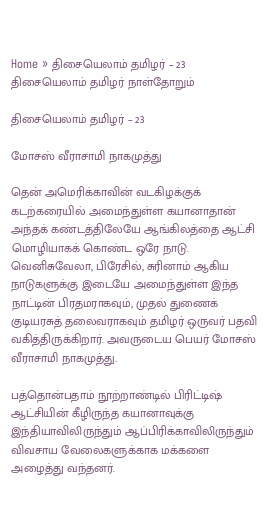Home » திசையெலாம் தமிழர் – 23
திசையெலாம் தமிழர் நாள்தோறும்

திசையெலாம் தமிழர் – 23

மோசஸ் வீராசாமி நாகமுத்து

தென் அமெரிக்காவின் வடகிழக்குக் கடற்கரையில் அமைந்துள்ள கயானாதான் அந்தக் கண்டத்திலேயே ஆங்கிலத்தை ஆட்சி மொழியாகக் கொண்ட ஒரே நாடு. வெனிசுவேலா, பிரேசில், சுரினாம் ஆகிய நாடுகளுக்கு இடையே அமைந்துள்ள இந்த நாட்டின் பிரதமராகவும், முதல் துணைக் குடியரசுத் தலைவராகவும் தமிழர் ஒருவர் பதவி வகித்திருக்கிறார். அவருடைய பெயர் மோசஸ் வீராசாமி நாகமுத்து.

பத்தொன்பதாம் நூற்றாண்டில் பிரிட்டிஷ் ஆட்சியின் கீழிருந்த கயானாவுக்கு இந்தியாவிலிருந்தும் ஆப்பிரிக்காவிலிருந்தும் விவசாய வேலைகளுக்காக மக்களை அழைத்து வந்தனர்.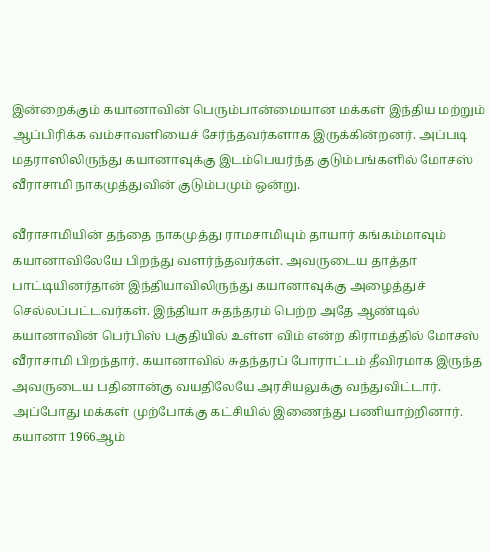இன்றைக்கும் கயானாவின் பெரும்பான்மையான மக்கள் இந்திய மற்றும் ஆப்பிரிக்க வம்சாவளியைச் சேர்ந்தவர்களாக இருக்கின்றனர். அப்படி மதராஸிலிருந்து கயானாவுக்கு இடம்பெயர்ந்த குடும்பங்களில் மோசஸ் வீராசாமி நாகமுத்துவின் குடும்பமும் ஒன்று.

வீராசாமியின் தந்தை நாகமுத்து ராமசாமியும் தாயார் கங்கம்மாவும் கயானாவிலேயே பிறந்து வளர்ந்தவர்கள். அவருடைய தாத்தா பாட்டியினர்தான் இந்தியாவிலிருந்து கயானாவுக்கு அழைத்துச் செல்லப்பட்டவர்கள். இந்தியா சுதந்தரம் பெற்ற அதே ஆண்டில் கயானாவின் பெர்பிஸ் பகுதியில் உள்ள விம் என்ற கிராமத்தில் மோசஸ் வீராசாமி பிறந்தார். கயானாவில் சுதந்தரப் போராட்டம் தீவிரமாக இருந்த அவருடைய பதினான்கு வயதிலேயே அரசியலுக்கு வந்துவிட்டார். அப்போது மக்கள் முற்போக்கு கட்சியில் இணைந்து பணியாற்றினார். கயானா 1966ஆம்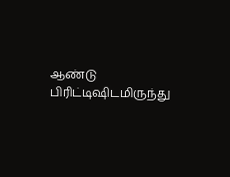ஆண்டு பிரிட்டிஷிடமிருந்து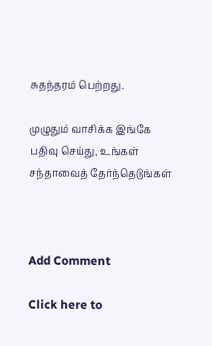சுதந்தரம் பெற்றது.

முழுதும் வாசிக்க இங்கே பதிவு செய்து, உங்கள் சந்தாவைத் தேர்ந்தெடுங்கள்



Add Comment

Click here to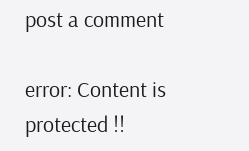post a comment

error: Content is protected !!